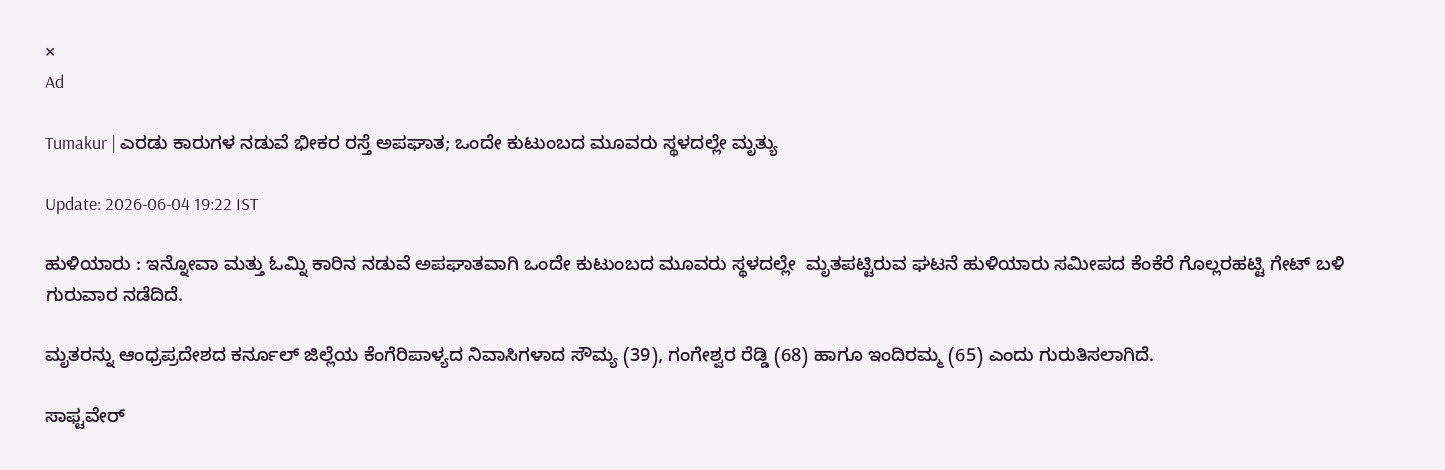×
Ad

Tumakur | ಎರಡು ಕಾರುಗಳ ನಡುವೆ ಭೀಕರ ರಸ್ತೆ ಅಪಘಾತ; ಒಂದೇ ಕುಟುಂಬದ ಮೂವರು ಸ್ಥಳದಲ್ಲೇ ಮೃತ್ಯು

Update: 2026-06-04 19:22 IST

ಹುಳಿಯಾರು : ಇನ್ನೋವಾ ಮತ್ತು ಓಮ್ನಿ ಕಾರಿನ ನಡುವೆ ಅಪಘಾತವಾಗಿ ಒಂದೇ ಕುಟುಂಬದ ಮೂವರು ಸ್ಥಳದಲ್ಲೇ  ಮೃತಪಟ್ಟಿರುವ ಘಟನೆ ಹುಳಿಯಾರು ಸಮೀಪದ ಕೆಂಕೆರೆ ಗೊಲ್ಲರಹಟ್ಟಿ ಗೇಟ್ ಬಳಿ ಗುರುವಾರ ನಡೆದಿದೆ.

ಮೃತರನ್ನು ಆಂಧ್ರಪ್ರದೇಶದ ಕರ್ನೂಲ್ ಜಿಲ್ಲೆಯ ಕೆಂಗೆರಿಪಾಳ್ಯದ ನಿವಾಸಿಗಳಾದ ಸೌಮ್ಯ (39), ಗಂಗೇಶ್ವರ ರೆಡ್ಡಿ (68) ಹಾಗೂ ಇಂದಿರಮ್ಮ (65) ಎಂದು ಗುರುತಿಸಲಾಗಿದೆ.

ಸಾಫ್ಟವೇರ್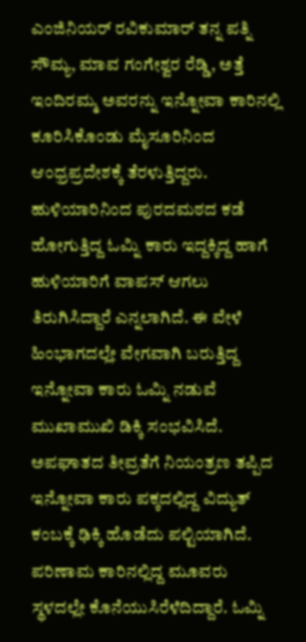ಎಂಜಿನಿಯರ್ ರವಿಕುಮಾರ್ ತನ್ನ ಪತ್ನಿ ಸೌಮ್ಯ, ಮಾವ ಗಂಗೇಶ್ವರ ರೆಡ್ಡಿ, ಅತ್ತೆ ಇಂದಿರಮ್ಮ ಅವರನ್ನು ಇನ್ನೋವಾ ಕಾರಿನಲ್ಲಿ ಕೂರಿಸಿಕೊಂಡು ಮೈಸೂರಿನಿಂದ ಆಂಧ್ರಪ್ರದೇಶಕ್ಕೆ ತೆರಳುತ್ತಿದ್ದರು. ಹುಳಿಯಾರಿನಿಂದ ಪುರದಮಠದ ಕಡೆ ಹೋಗುತ್ತಿದ್ದ ಓಮ್ನಿ ಕಾರು ಇದ್ದಕ್ಕಿದ್ದ ಹಾಗೆ ಹುಳಿಯಾರಿಗೆ ವಾಪಸ್ ಆಗಲು ತಿರುಗಿಸಿದ್ದಾರೆ ಎನ್ನಲಾಗಿದೆ. ಈ ವೇಳೆ ಹಿಂಭಾಗದಲ್ಲೇ ವೇಗವಾಗಿ ಬರುತ್ತಿದ್ದ ಇನ್ನೋವಾ ಕಾರು ಓಮ್ನಿ ನಡುವೆ ಮುಖಾಮುಖಿ ಡಿಕ್ಕಿ ಸಂಭವಿಸಿದೆ. ಅಪಘಾತದ ತೀವ್ರತೆಗೆ ನಿಯಂತ್ರಣ ತಪ್ಪಿದ ಇನ್ನೋವಾ ಕಾರು ಪಕ್ಕದಲ್ಲಿದ್ದ ವಿದ್ಯುತ್ ಕಂಬಕ್ಕೆ ಢಿಕ್ಕಿ ಹೊಡೆದು ಪಲ್ಟಿಯಾಗಿದೆ. ಪರಿಣಾಮ ಕಾರಿನಲ್ಲಿದ್ದ ಮೂವರು ಸ್ಥಳದಲ್ಲೇ ಕೊನೆಯುಸಿರೆಳೆದಿದ್ದಾರೆ. ಓಮ್ನಿ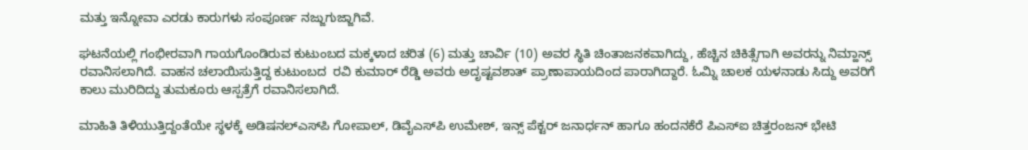ಮತ್ತು ಇನ್ನೋವಾ ಎರಡು ಕಾರುಗಳು ಸಂಪೂರ್ಣ ನಜ್ಜುಗುಜ್ಜಾಗಿವೆ.

ಘಟನೆಯಲ್ಲಿ ಗಂಭೀರವಾಗಿ ಗಾಯಗೊಂಡಿರುವ ಕುಟುಂಬದ ಮಕ್ಕಳಾದ ಚರಿತ (6) ಮತ್ತು ಚಾರ್ವಿ (10) ಅವರ ಸ್ಥಿತಿ ಚಿಂತಾಜನಕವಾಗಿದ್ದು, ಹೆಚ್ಚಿನ ಚಿಕಿತ್ಸೆಗಾಗಿ ಅವರನ್ನು ನಿಮ್ಹಾನ್ಸ್ ರವಾನಿಸಲಾಗಿದೆ. ವಾಹನ ಚಲಾಯಿಸುತ್ತಿದ್ದ ಕುಟುಂಬದ  ರವಿ ಕುಮಾರ್ ರೆಡ್ಡಿ ಅವರು ಅದೃಷ್ಟವಶಾತ್ ಪ್ರಾಣಾಪಾಯದಿಂದ ಪಾರಾಗಿದ್ದಾರೆ. ಓಮ್ನಿ ಚಾಲಕ ಯಳನಾಡು ಸಿದ್ದು ಅವರಿಗೆ ಕಾಲು ಮುರಿದಿದ್ದು ತುಮಕೂರು ಆಸ್ಪತ್ರೆಗೆ ರವಾನಿಸಲಾಗಿದೆ.

ಮಾಹಿತಿ ತಿಳಿಯುತ್ತಿದ್ದಂತೆಯೇ ಸ್ಥಳಕ್ಕೆ ಅಡಿಷನಲ್‍ಎಸ್‍ಪಿ ಗೋಪಾಲ್, ಡಿವೈಎಸ್‍ಪಿ ಉಮೇಶ್, ಇನ್ಸ್‌ ಪೆಕ್ಟರ್ ಜನಾರ್ಧನ್ ಹಾಗೂ ಹಂದನಕೆರೆ ಪಿಎಸ್‍ಐ ಚಿತ್ತರಂಜನ್ ಭೇಟಿ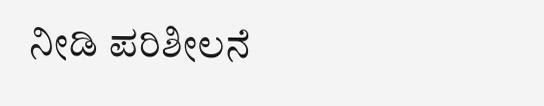ನೀಡಿ ಪರಿಶೀಲನೆ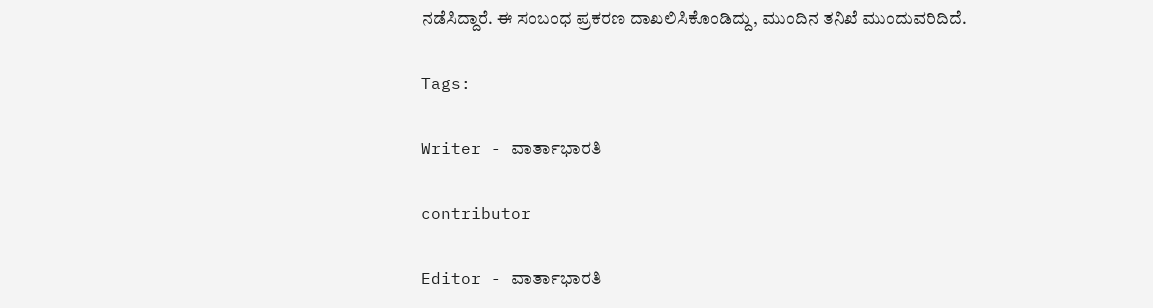ನಡೆಸಿದ್ದಾರೆ. ಈ ಸಂಬಂಧ ಪ್ರಕರಣ ದಾಖಲಿಸಿಕೊಂಡಿದ್ದು, ಮುಂದಿನ ತನಿಖೆ ಮುಂದುವರಿದಿದೆ.

Tags:

Writer - ವಾರ್ತಾಭಾರತಿ

contributor

Editor - ವಾರ್ತಾಭಾರತಿ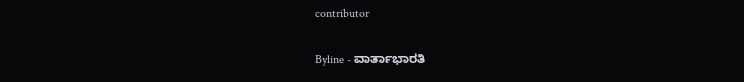contributor

Byline - ವಾರ್ತಾಭಾರತಿ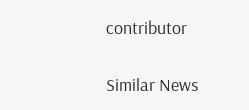contributor

Similar News